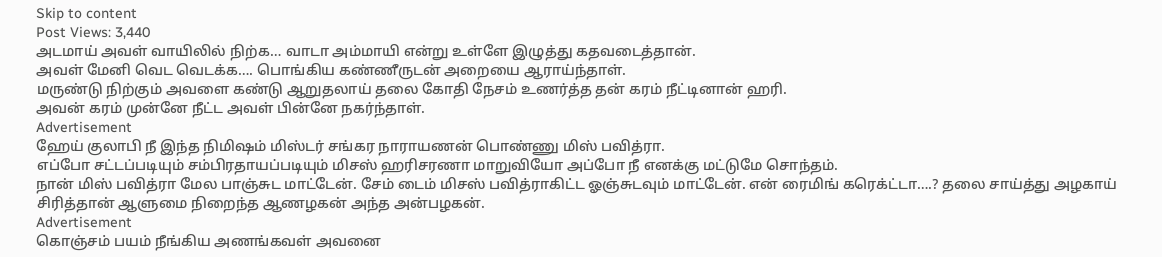Skip to content
Post Views: 3,440
அடமாய் அவள் வாயிலில் நிற்க… வாடா அம்மாயி என்று உள்ளே இழுத்து கதவடைத்தான்.
அவள் மேனி வெட வெடக்க…. பொங்கிய கண்ணீருடன் அறையை ஆராய்ந்தாள்.
மருண்டு நிற்கும் அவளை கண்டு ஆறுதலாய் தலை கோதி நேசம் உணர்த்த தன் கரம் நீட்டினான் ஹரி.
அவன் கரம் முன்னே நீட்ட அவள் பின்னே நகர்ந்தாள்.
Advertisement
ஹேய் குலாபி நீ இந்த நிமிஷம் மிஸ்டர் சங்கர நாராயணன் பொண்ணு மிஸ் பவித்ரா.
எப்போ சட்டப்படியும் சம்பிரதாயப்படியும் மிசஸ் ஹரிசரணா மாறுவியோ அப்போ நீ எனக்கு மட்டுமே சொந்தம்.
நான் மிஸ் பவித்ரா மேல பாஞ்சுட மாட்டேன். சேம் டைம் மிசஸ் பவித்ராகிட்ட ஓஞ்சுடவும் மாட்டேன். என் ரைமிங் கரெக்ட்டா….? தலை சாய்த்து அழகாய் சிரித்தான் ஆளுமை நிறைந்த ஆணழகன் அந்த அன்பழகன்.
Advertisement
கொஞ்சம் பயம் நீங்கிய அணங்கவள் அவனை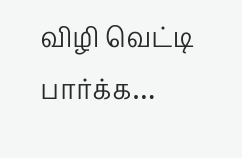விழி வெட்டி பார்க்க…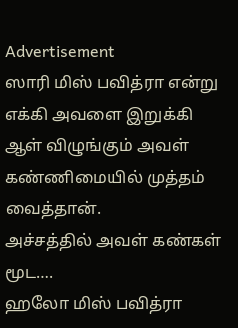Advertisement
ஸாரி மிஸ் பவித்ரா என்று எக்கி அவளை இறுக்கி ஆள் விழுங்கும் அவள் கண்ணிமையில் முத்தம் வைத்தான்.
அச்சத்தில் அவள் கண்கள் மூட….
ஹலோ மிஸ் பவித்ரா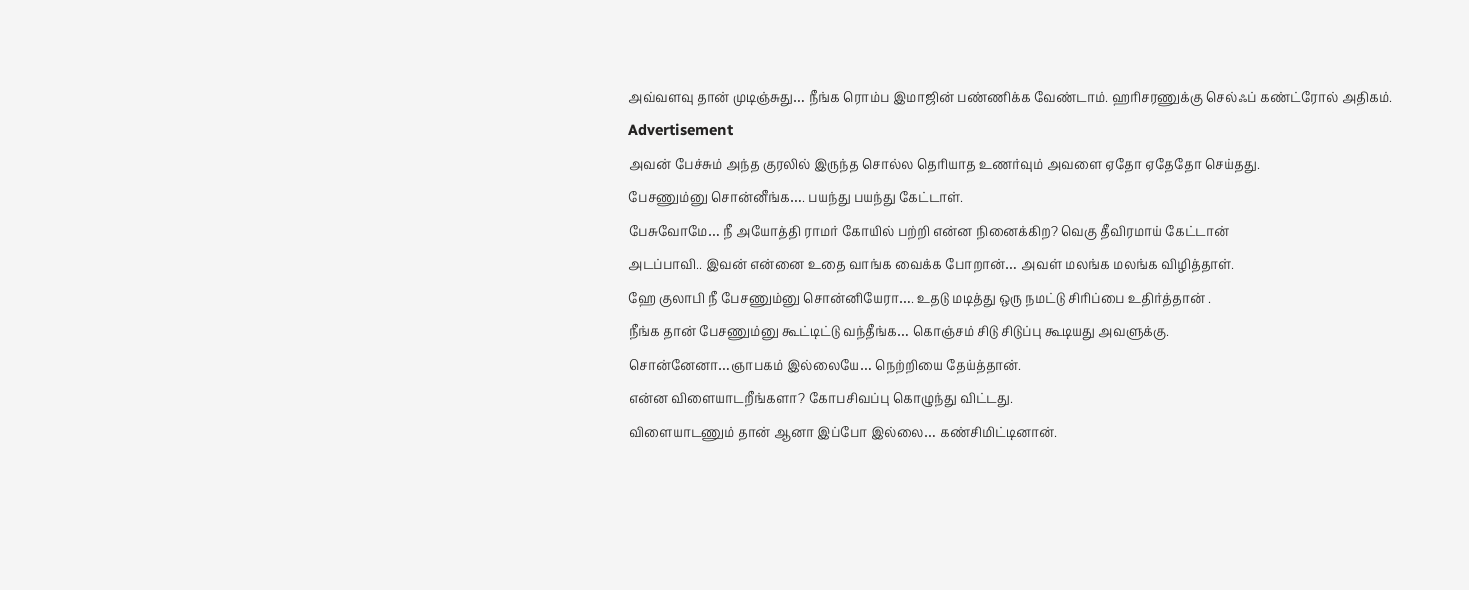அவ்வளவு தான் முடிஞ்சுது… நீங்க ரொம்ப இமாஜின் பண்ணிக்க வேண்டாம். ஹரிசரணுக்கு செல்ஃப் கண்ட்ரோல் அதிகம்.
Advertisement
அவன் பேச்சும் அந்த குரலில் இருந்த சொல்ல தெரியாத உணர்வும் அவளை ஏதோ ஏதேதோ செய்தது.
பேசணும்னு சொன்னீங்க…. பயந்து பயந்து கேட்டாள்.
பேசுவோமே… நீ அயோத்தி ராமர் கோயில் பற்றி என்ன நினைக்கிற? வெகு தீவிரமாய் கேட்டான்
அடப்பாவி.. இவன் என்னை உதை வாங்க வைக்க போறான்… அவள் மலங்க மலங்க விழித்தாள்.
ஹே குலாபி நீ பேசணும்னு சொன்னியேரா…. உதடு மடித்து ஒரு நமட்டு சிரிப்பை உதிர்த்தான் .
நீங்க தான் பேசணும்னு கூட்டிட்டு வந்தீங்க… கொஞ்சம் சிடு சிடுப்பு கூடியது அவளுக்கு.
சொன்னேனா…ஞாபகம் இல்லையே… நெற்றியை தேய்த்தான்.
என்ன விளையாடறீங்களா? கோபசிவப்பு கொழுந்து விட்டது.
விளையாடணும் தான் ஆனா இப்போ இல்லை… கண்சிமிட்டினான்.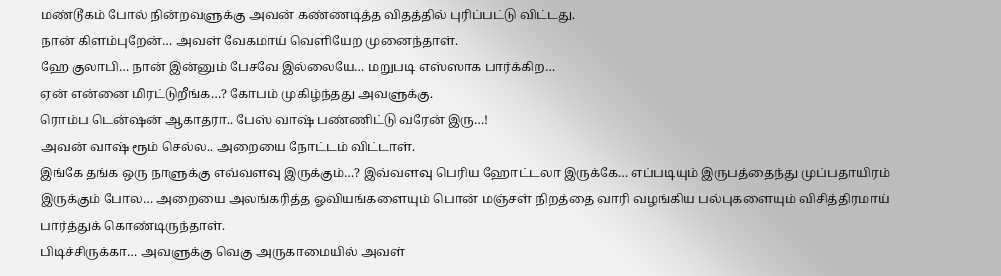மண்டூகம் போல் நின்றவளுக்கு அவன் கண்ணடித்த விதத்தில் புரிப்பட்டு விட்டது.
நான் கிளம்புறேன்… அவள் வேகமாய் வெளியேற முனைந்தாள்.
ஹே குலாபி… நான் இன்னும் பேசவே இல்லையே… மறுபடி எஸ்ஸாக பார்க்கிற…
ஏன் என்னை மிரட்டுறீங்க…? கோபம் முகிழ்ந்தது அவளுக்கு.
ரொம்ப டென்ஷன் ஆகாதரா.. பேஸ் வாஷ் பண்ணிட்டு வரேன் இரு…!
அவன் வாஷ் ரூம் செல்ல.. அறையை நோட்டம் விட்டாள்.
இங்கே தங்க ஒரு நாளுக்கு எவ்வளவு இருக்கும்…? இவ்வளவு பெரிய ஹோட்டலா இருக்கே… எப்படியும் இருபத்தைந்து முப்பதாயிரம் இருக்கும் போல… அறையை அலங்கரித்த ஓவியங்களையும் பொன் மஞ்சள் நிறத்தை வாரி வழங்கிய பல்புகளையும் விசித்திரமாய் பார்த்துக் கொண்டிருந்தாள்.
பிடிச்சிருக்கா… அவளுக்கு வெகு அருகாமையில் அவள்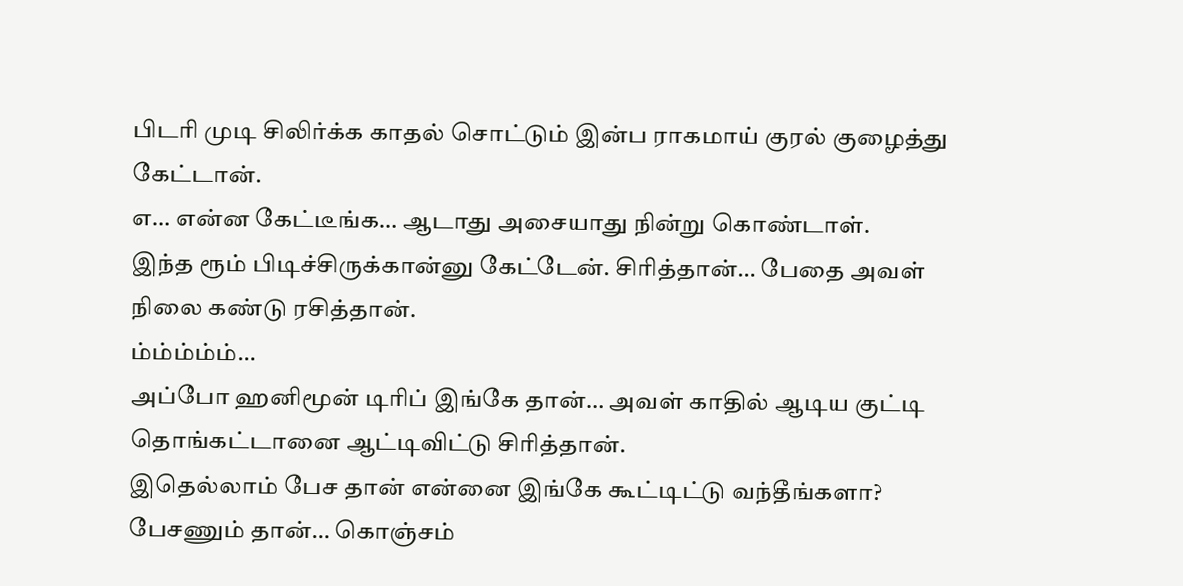பிடரி முடி சிலிர்க்க காதல் சொட்டும் இன்ப ராகமாய் குரல் குழைத்து கேட்டான்.
எ… என்ன கேட்டீங்க… ஆடாது அசையாது நின்று கொண்டாள்.
இந்த ரூம் பிடிச்சிருக்கான்னு கேட்டேன். சிரித்தான்… பேதை அவள் நிலை கண்டு ரசித்தான்.
ம்ம்ம்ம்ம்…
அப்போ ஹனிமூன் டிரிப் இங்கே தான்… அவள் காதில் ஆடிய குட்டி தொங்கட்டானை ஆட்டிவிட்டு சிரித்தான்.
இதெல்லாம் பேச தான் என்னை இங்கே கூட்டிட்டு வந்தீங்களா?
பேசணும் தான்… கொஞ்சம்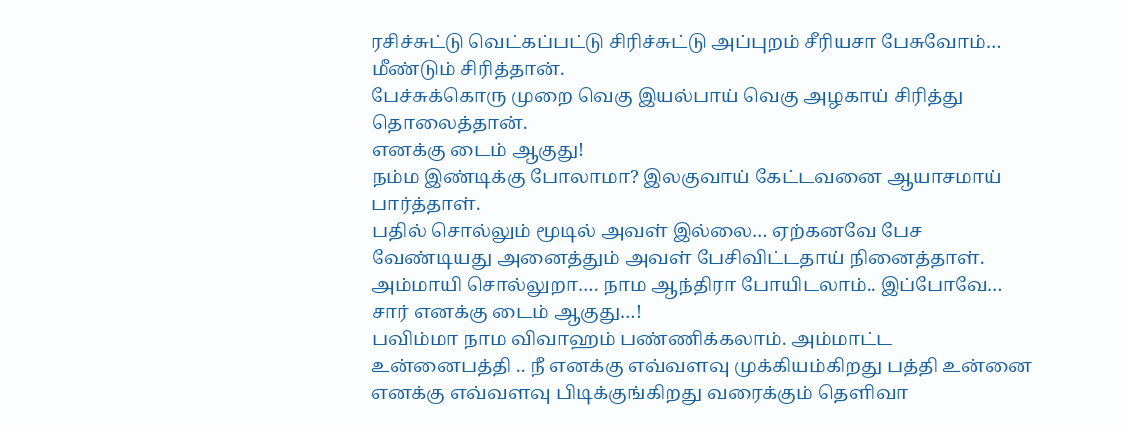ரசிச்சுட்டு வெட்கப்பட்டு சிரிச்சுட்டு அப்புறம் சீரியசா பேசுவோம்… மீண்டும் சிரித்தான்.
பேச்சுக்கொரு முறை வெகு இயல்பாய் வெகு அழகாய் சிரித்து தொலைத்தான்.
எனக்கு டைம் ஆகுது!
நம்ம இண்டிக்கு போலாமா? இலகுவாய் கேட்டவனை ஆயாசமாய் பார்த்தாள்.
பதில் சொல்லும் மூடில் அவள் இல்லை… ஏற்கனவே பேச வேண்டியது அனைத்தும் அவள் பேசிவிட்டதாய் நினைத்தாள்.
அம்மாயி சொல்லுறா…. நாம ஆந்திரா போயிடலாம்.. இப்போவே…
சார் எனக்கு டைம் ஆகுது…!
பவிம்மா நாம விவாஹம் பண்ணிக்கலாம். அம்மாட்ட உன்னைபத்தி .. நீ எனக்கு எவ்வளவு முக்கியம்கிறது பத்தி உன்னை எனக்கு எவ்வளவு பிடிக்குங்கிறது வரைக்கும் தெளிவா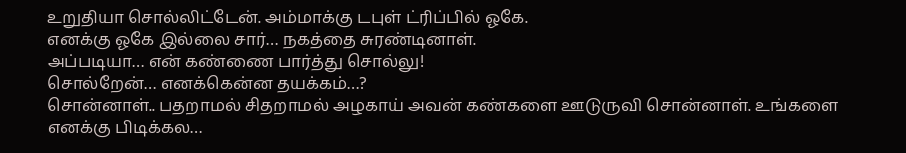உறுதியா சொல்லிட்டேன். அம்மாக்கு டபுள் ட்ரிப்பில் ஓகே.
எனக்கு ஓகே இல்லை சார்… நகத்தை சுரண்டினாள்.
அப்படியா… என் கண்ணை பார்த்து சொல்லு!
சொல்றேன்… எனக்கென்ன தயக்கம்…?
சொன்னாள்.. பதறாமல் சிதறாமல் அழகாய் அவன் கண்களை ஊடுருவி சொன்னாள். உங்களை எனக்கு பிடிக்கல…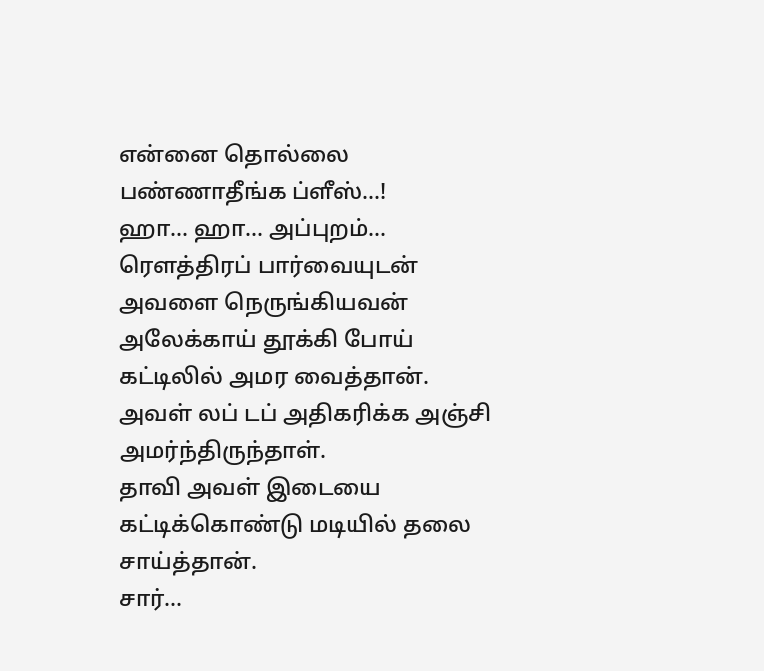என்னை தொல்லை பண்ணாதீங்க ப்ளீஸ்…!
ஹா… ஹா… அப்புறம்… ரௌத்திரப் பார்வையுடன் அவளை நெருங்கியவன் அலேக்காய் தூக்கி போய் கட்டிலில் அமர வைத்தான்.
அவள் லப் டப் அதிகரிக்க அஞ்சி அமர்ந்திருந்தாள்.
தாவி அவள் இடையை கட்டிக்கொண்டு மடியில் தலை சாய்த்தான்.
சார்…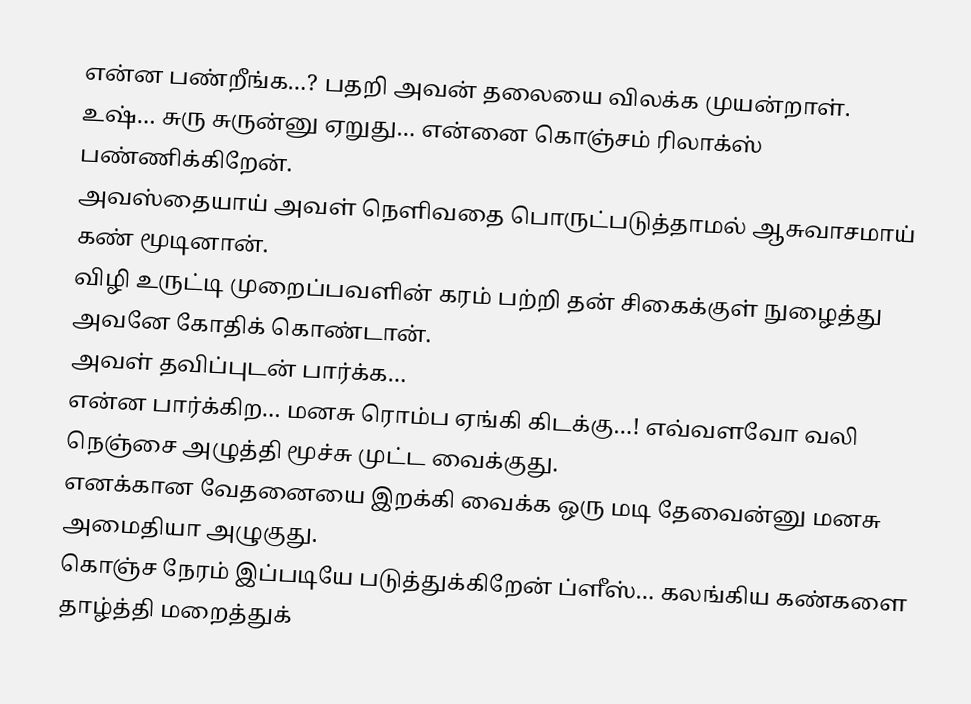என்ன பண்றீங்க…? பதறி அவன் தலையை விலக்க முயன்றாள்.
உஷ்… சுரு சுருன்னு ஏறுது… என்னை கொஞ்சம் ரிலாக்ஸ் பண்ணிக்கிறேன்.
அவஸ்தையாய் அவள் நெளிவதை பொருட்படுத்தாமல் ஆசுவாசமாய் கண் மூடினான்.
விழி உருட்டி முறைப்பவளின் கரம் பற்றி தன் சிகைக்குள் நுழைத்து அவனே கோதிக் கொண்டான்.
அவள் தவிப்புடன் பார்க்க…
என்ன பார்க்கிற… மனசு ரொம்ப ஏங்கி கிடக்கு…! எவ்வளவோ வலி நெஞ்சை அழுத்தி மூச்சு முட்ட வைக்குது.
எனக்கான வேதனையை இறக்கி வைக்க ஒரு மடி தேவைன்னு மனசு அமைதியா அழுகுது.
கொஞ்ச நேரம் இப்படியே படுத்துக்கிறேன் ப்ளீஸ்… கலங்கிய கண்களை தாழ்த்தி மறைத்துக்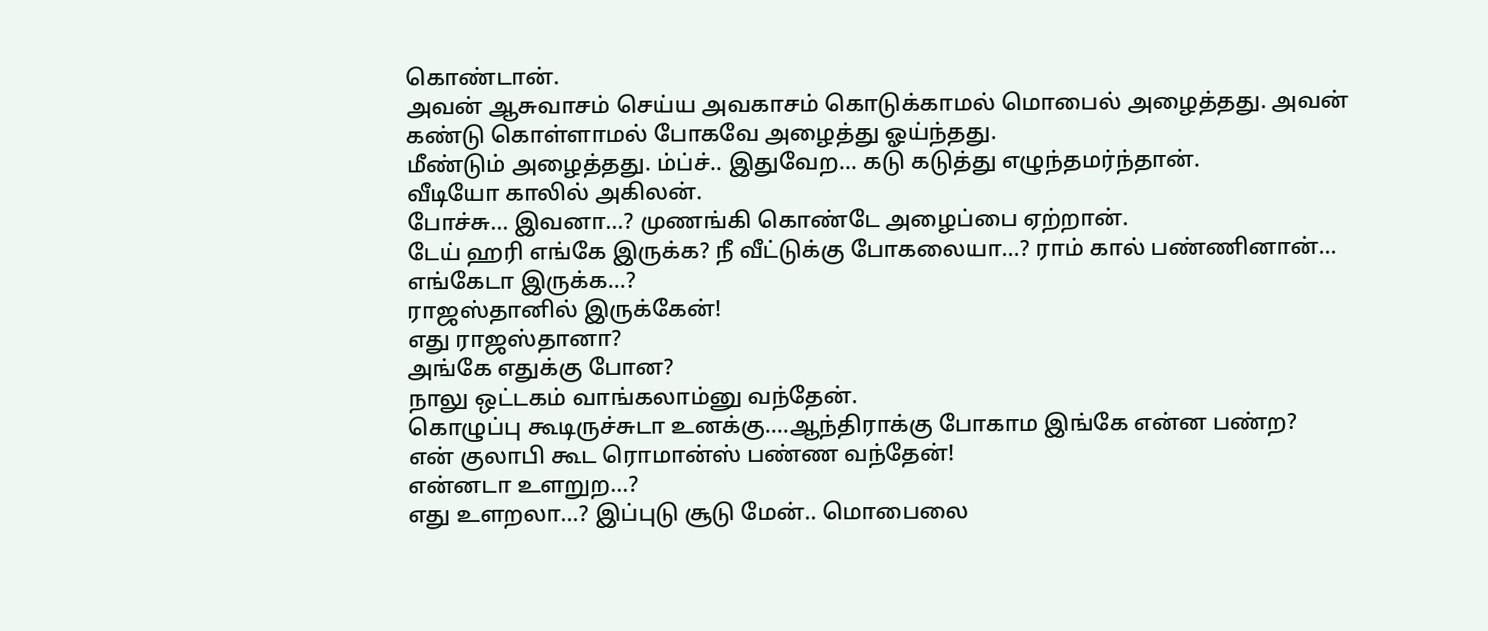கொண்டான்.
அவன் ஆசுவாசம் செய்ய அவகாசம் கொடுக்காமல் மொபைல் அழைத்தது. அவன் கண்டு கொள்ளாமல் போகவே அழைத்து ஓய்ந்தது.
மீண்டும் அழைத்தது. ம்ப்ச்.. இதுவேற… கடு கடுத்து எழுந்தமர்ந்தான்.
வீடியோ காலில் அகிலன்.
போச்சு… இவனா…? முணங்கி கொண்டே அழைப்பை ஏற்றான்.
டேய் ஹரி எங்கே இருக்க? நீ வீட்டுக்கு போகலையா…? ராம் கால் பண்ணினான்…
எங்கேடா இருக்க…?
ராஜஸ்தானில் இருக்கேன்!
எது ராஜஸ்தானா?
அங்கே எதுக்கு போன?
நாலு ஒட்டகம் வாங்கலாம்னு வந்தேன்.
கொழுப்பு கூடிருச்சுடா உனக்கு….ஆந்திராக்கு போகாம இங்கே என்ன பண்ற?
என் குலாபி கூட ரொமான்ஸ் பண்ண வந்தேன்!
என்னடா உளறுற…?
எது உளறலா…? இப்புடு சூடு மேன்.. மொபைலை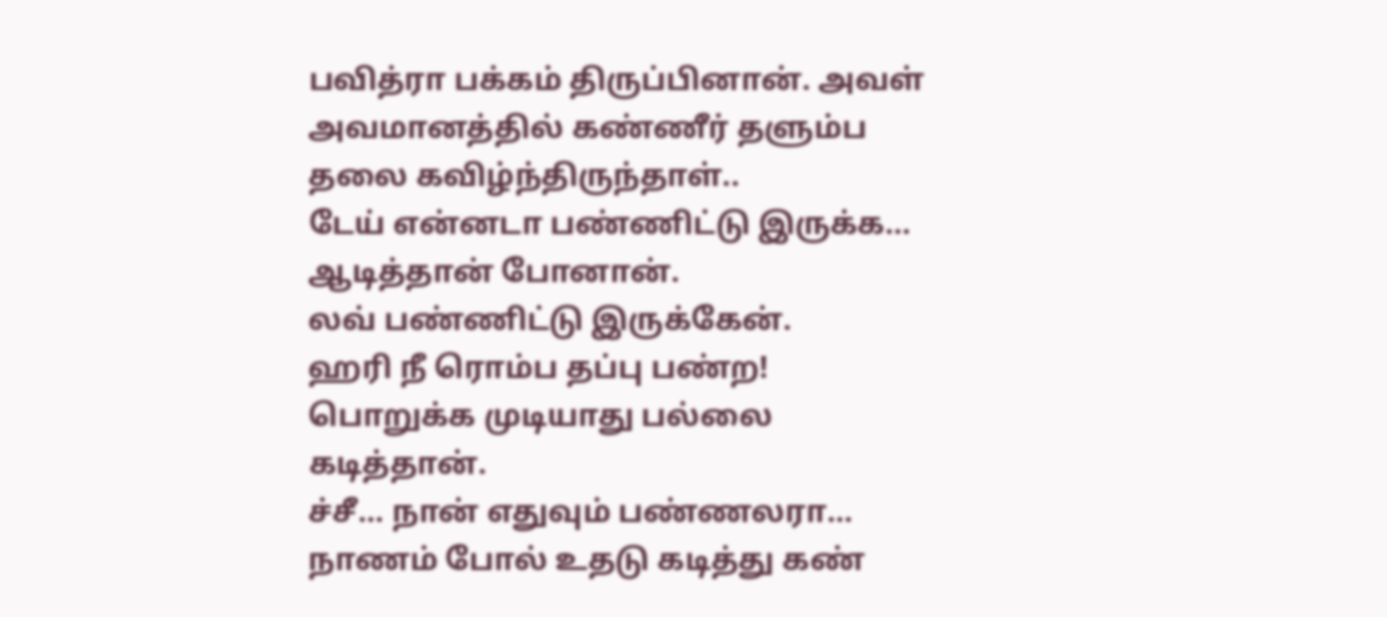பவித்ரா பக்கம் திருப்பினான். அவள் அவமானத்தில் கண்ணீர் தளும்ப தலை கவிழ்ந்திருந்தாள்..
டேய் என்னடா பண்ணிட்டு இருக்க… ஆடித்தான் போனான்.
லவ் பண்ணிட்டு இருக்கேன்.
ஹரி நீ ரொம்ப தப்பு பண்ற!
பொறுக்க முடியாது பல்லை கடித்தான்.
ச்சீ… நான் எதுவும் பண்ணலரா… நாணம் போல் உதடு கடித்து கண்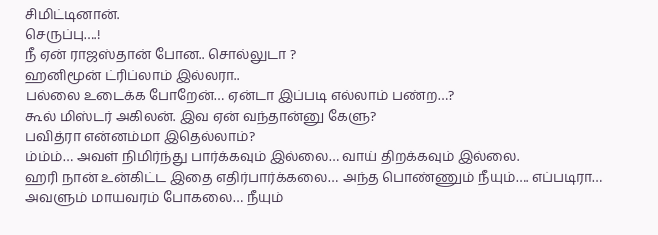சிமிட்டினான்.
செருப்பு….!
நீ ஏன் ராஜஸ்தான் போன.. சொல்லுடா ?
ஹனிமூன் ட்ரிப்லாம் இல்லரா..
பல்லை உடைக்க போறேன்… ஏன்டா இப்படி எல்லாம் பண்ற…?
கூல் மிஸ்டர் அகிலன். இவ ஏன் வந்தான்னு கேளு?
பவித்ரா என்னம்மா இதெல்லாம்?
ம்ம்ம்… அவள் நிமிர்ந்து பார்க்கவும் இல்லை… வாய் திறக்கவும் இல்லை.
ஹரி நான் உன்கிட்ட இதை எதிர்பார்க்கலை… அந்த பொண்ணும் நீயும்…. எப்படிரா… அவளும் மாயவரம் போகலை… நீயும்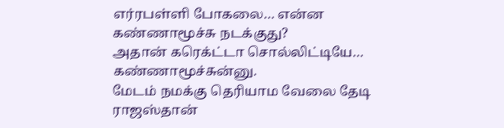எர்ரபள்ளி போகலை… என்ன கண்ணாமூச்சு நடக்குது?
அதான் கரெக்ட்டா சொல்லிட்டியே… கண்ணாமூச்சுன்னு.
மேடம் நமக்கு தெரியாம வேலை தேடி ராஜஸ்தான்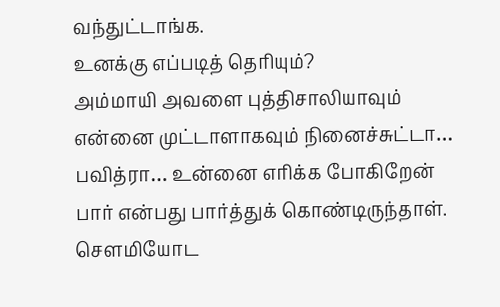வந்துட்டாங்க.
உனக்கு எப்படித் தெரியும்?
அம்மாயி அவளை புத்திசாலியாவும் என்னை முட்டாளாகவும் நினைச்சுட்டா…
பவித்ரா… உன்னை எரிக்க போகிறேன் பார் என்பது பார்த்துக் கொண்டிருந்தாள்.
சௌமியோட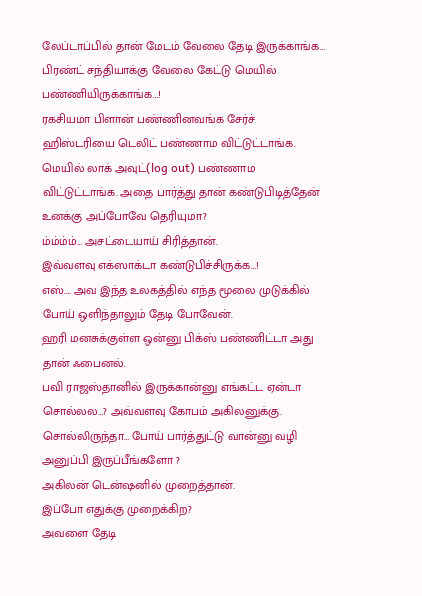லேப்டாப்பில் தான் மேடம் வேலை தேடி இருக்காங்க… பிரண்ட் சந்தியாக்கு வேலை கேட்டு மெயில் பண்ணியிருக்காங்க…!
ரகசியமா பிளான் பண்ணினவங்க சேர்ச் ஹிஸ்டரியை டெலிட் பண்ணாம விட்டுட்டாங்க. மெயில் லாக் அவுட்(log out) பண்ணாம விட்டுட்டாங்க. அதை பார்த்து தான் கண்டுபிடித்தேன்
உனக்கு அப்போவே தெரியுமா?
ம்ம்ம்ம்… அசட்டையாய் சிரித்தான்.
இவ்வளவு எக்ஸாக்டா கண்டுபிச்சிருக்க…!
எஸ்…. அவ இந்த உலகத்தில் எந்த மூலை முடுக்கில் போய் ஒளிந்தாலும் தேடி போவேன்.
ஹரி மனசுக்குள்ள ஒன்னு பிக்ஸ் பண்ணிட்டா அது தான் ஃபைனல்.
பவி ராஜஸ்தானில் இருக்கான்னு எங்கட்ட ஏன்டா சொல்லல…? அவ்வளவு கோபம் அகிலனுக்கு.
சொல்லிருந்தா… போய் பார்த்துட்டு வான்னு வழி அனுப்பி இருப்பீங்களோ ?
அகிலன் டென்ஷனில் முறைத்தான்.
இப்போ எதுக்கு முறைக்கிற?
அவளை தேடி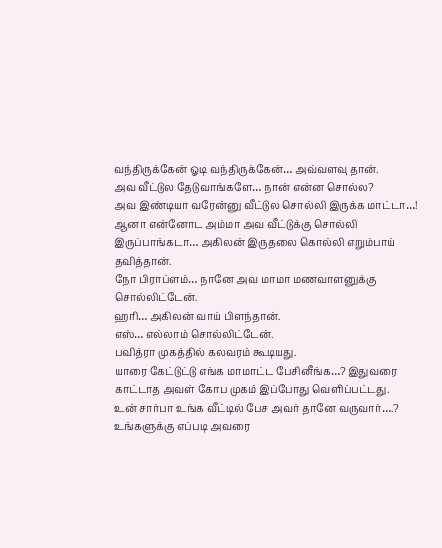வந்திருக்கேன் ஓடி வந்திருக்கேன்… அவ்வளவு தான்.
அவ வீட்டுல தேடுவாங்களே… நான் என்ன சொல்ல?
அவ இண்டியா வரேன்னு வீட்டுல சொல்லி இருக்க மாட்டா…!
ஆனா என்னோட அம்மா அவ வீட்டுக்கு சொல்லி இருப்பாங்கடா… அகிலன் இருதலை கொல்லி எறும்பாய் தவித்தான்.
நோ பிராப்ளம்… நானே அவ மாமா மணவாளனுக்கு சொல்லிட்டேன்.
ஹரி… அகிலன் வாய் பிளந்தான்.
எஸ்… எல்லாம் சொல்லிட்டேன்.
பவித்ரா முகத்தில் கலவரம் கூடியது.
யாரை கேட்டுட்டு எங்க மாமாட்ட பேசினீங்க…? இதுவரை காட்டாத அவள் கோப முகம் இப்போது வெளிப்பட்டது.
உன் சார்பா உங்க வீட்டில் பேச அவர் தானே வருவார்….?
உங்களுக்கு எப்படி அவரை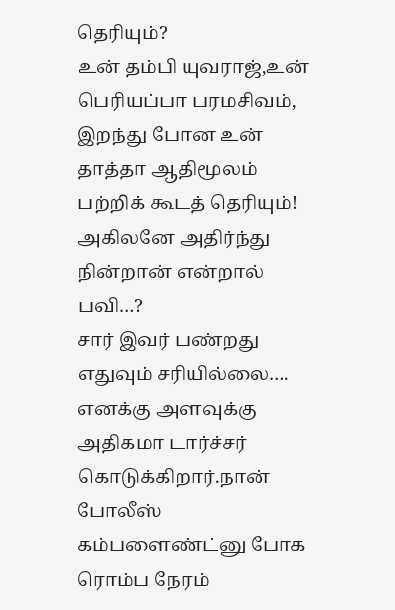தெரியும்?
உன் தம்பி யுவராஜ்,உன் பெரியப்பா பரமசிவம், இறந்து போன உன் தாத்தா ஆதிமூலம் பற்றிக் கூடத் தெரியும்!
அகிலனே அதிர்ந்து நின்றான் என்றால் பவி…?
சார் இவர் பண்றது எதுவும் சரியில்லை…. எனக்கு அளவுக்கு அதிகமா டார்ச்சர் கொடுக்கிறார்.நான் போலீஸ் கம்பளைண்ட்னு போக ரொம்ப நேரம்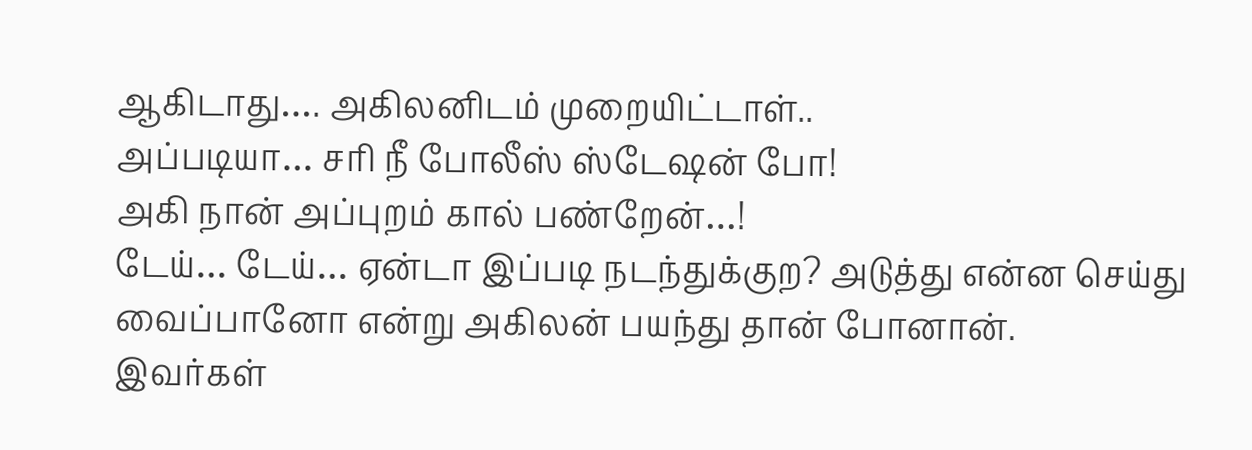ஆகிடாது…. அகிலனிடம் முறையிட்டாள்..
அப்படியா… சரி நீ போலீஸ் ஸ்டேஷன் போ!
அகி நான் அப்புறம் கால் பண்றேன்…!
டேய்… டேய்… ஏன்டா இப்படி நடந்துக்குற? அடுத்து என்ன செய்து வைப்பானோ என்று அகிலன் பயந்து தான் போனான்.
இவர்கள்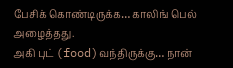பேசிக் கொண்டிருக்க… காலிங் பெல் அழைத்தது.
அகி புட் (food)வந்திருக்கு… நான்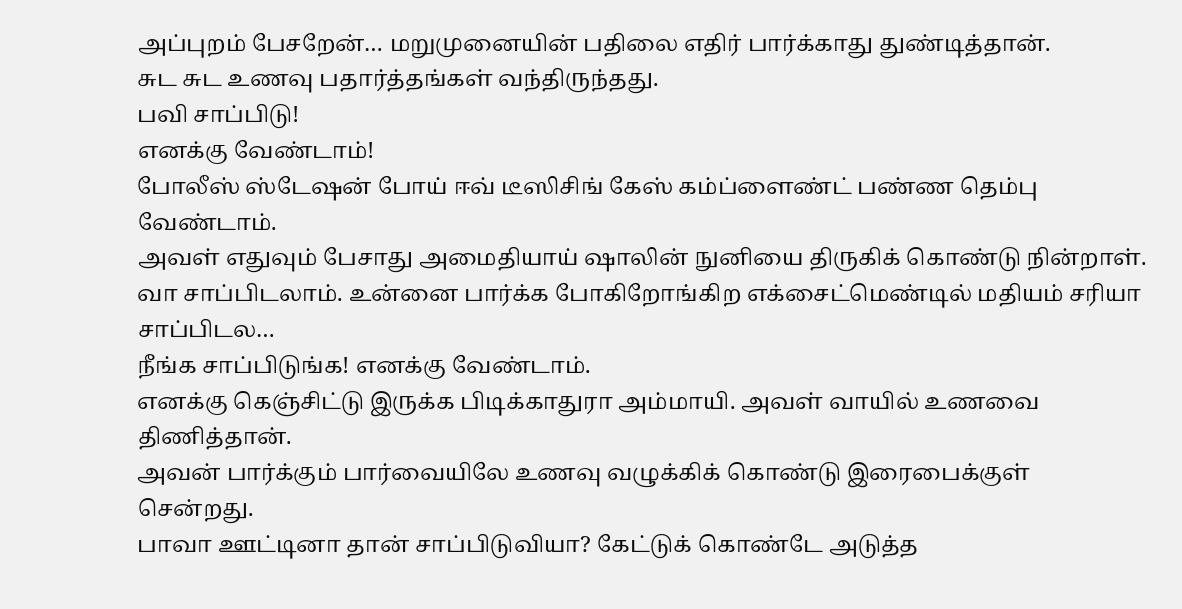அப்புறம் பேசறேன்… மறுமுனையின் பதிலை எதிர் பார்க்காது துண்டித்தான்.
சுட சுட உணவு பதார்த்தங்கள் வந்திருந்தது.
பவி சாப்பிடு!
எனக்கு வேண்டாம்!
போலீஸ் ஸ்டேஷன் போய் ஈவ் டீஸிசிங் கேஸ் கம்ப்ளைண்ட் பண்ண தெம்பு வேண்டாம்.
அவள் எதுவும் பேசாது அமைதியாய் ஷாலின் நுனியை திருகிக் கொண்டு நின்றாள்.
வா சாப்பிடலாம். உன்னை பார்க்க போகிறோங்கிற எக்சைட்மெண்டில் மதியம் சரியா சாப்பிடல…
நீங்க சாப்பிடுங்க! எனக்கு வேண்டாம்.
எனக்கு கெஞ்சிட்டு இருக்க பிடிக்காதுரா அம்மாயி. அவள் வாயில் உணவை திணித்தான்.
அவன் பார்க்கும் பார்வையிலே உணவு வழுக்கிக் கொண்டு இரைபைக்குள் சென்றது.
பாவா ஊட்டினா தான் சாப்பிடுவியா? கேட்டுக் கொண்டே அடுத்த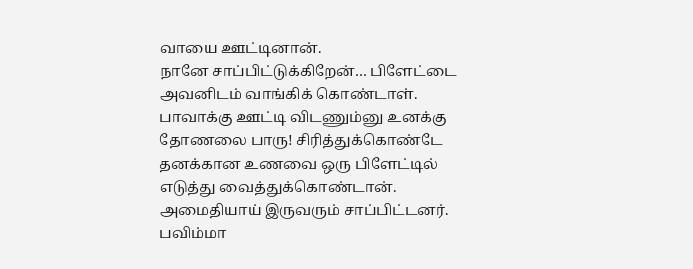வாயை ஊட்டினான்.
நானே சாப்பிட்டுக்கிறேன்… பிளேட்டை அவனிடம் வாங்கிக் கொண்டாள்.
பாவாக்கு ஊட்டி விடணும்னு உனக்கு தோணலை பாரு! சிரித்துக்கொண்டே தனக்கான உணவை ஒரு பிளேட்டில் எடுத்து வைத்துக்கொண்டான்.
அமைதியாய் இருவரும் சாப்பிட்டனர்.
பவிம்மா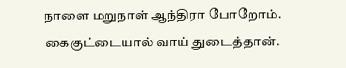நாளை மறுநாள் ஆந்திரா போறோம். கைகுட்டையால் வாய் துடைத்தான்.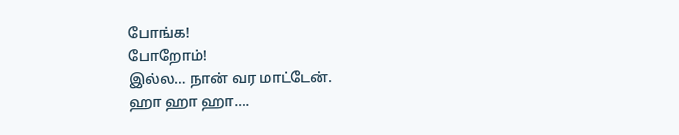போங்க!
போறோம்!
இல்ல… நான் வர மாட்டேன்.
ஹா ஹா ஹா….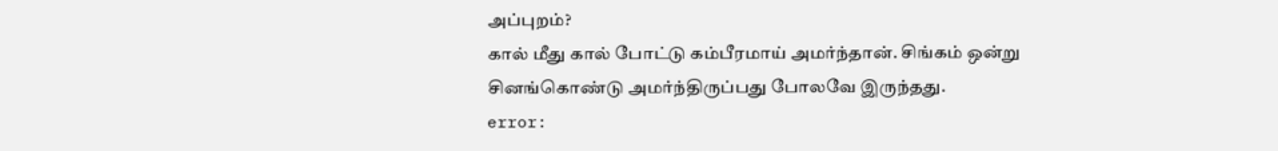அப்புறம்?
கால் மீது கால் போட்டு கம்பீரமாய் அமர்ந்தான். சிங்கம் ஒன்று சினங்கொண்டு அமர்ந்திருப்பது போலவே இருந்தது.
error: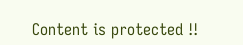Content is protected !!